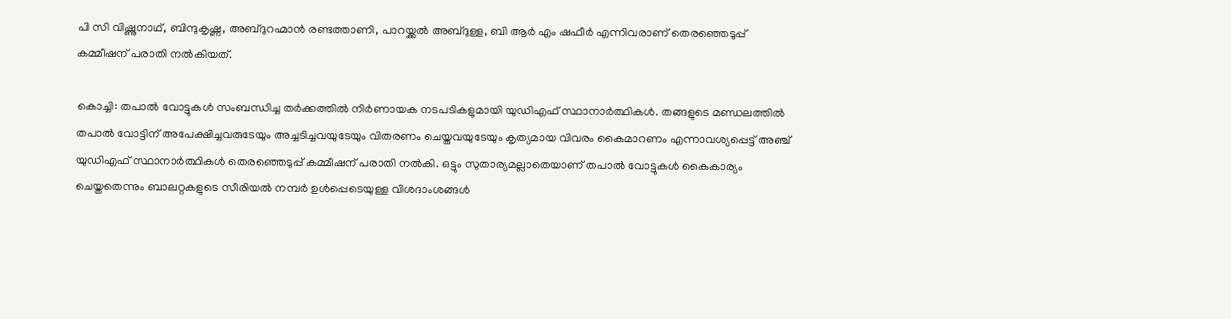പി സി വിഷ്ണുനാഥ്, ബിന്ദുകൃഷ്ണ, അബ്ദുറഹ്മാൻ രണ്ടത്താണി, പാറയ്ക്കൽ അബ്ദുള്ള, ബി ആർ എം ഷഫീർ എന്നിവരാണ് തെരഞ്ഞെടുപ്പ് കമ്മീഷന് പരാതി നൽകിയത്.

കൊച്ചി: തപാല്‍ വോട്ടുകള്‍ സംബന്ധിച്ച തര്‍ക്കത്തില്‍ നിര്‍ണായക നടപടികളുമായി യുഡിഎഫ് സ്ഥാനാർത്ഥികൾ. തങ്ങളുടെ മണ്ഡലത്തില്‍ തപാല്‍ വോട്ടിന് അപേക്ഷിച്ചവരുടേയും അച്ചടിച്ചവയുടേയും വിതരണം ചെയ്തവയുടേയും കൃത്യമായ വിവരം കൈമാറണം എന്നാവശ്യപ്പെട്ട് അഞ്ച് യുഡിഎഫ് സ്ഥാനാർത്ഥികൾ തെരഞ്ഞെടുപ്പ് കമ്മീഷന് പരാതി നല്‍കി. ഒട്ടും സുതാര്യമല്ലാതെയാണ് തപാല്‍ വോട്ടുകള്‍ കൈകാര്യം ചെയ്തതെന്നും ബാലറ്റകളുടെ സീരിയല്‍ നമ്പര്‍ ഉള്‍പ്പെടെയുള്ള വിശദാംശങ്ങള്‍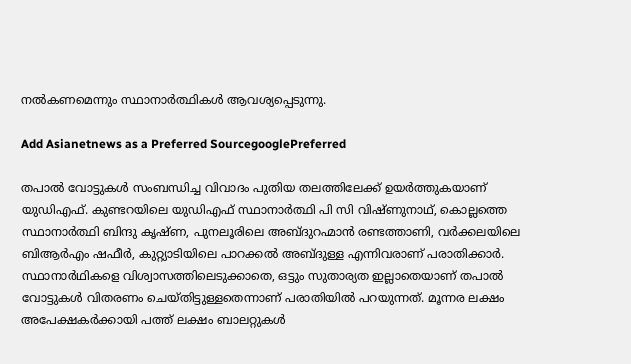നല്‍കണമെന്നും സ്ഥാനാർത്ഥികൾ ആവശ്യപ്പെടുന്നു.

Add Asianetnews as a Preferred SourcegooglePreferred

തപാല്‍ വോട്ടുകള്‍ സംബന്ധിച്ച വിവാദം പുതിയ തലത്തിലേക്ക് ഉയര്‍ത്തുകയാണ് യുഡിഎഫ്. കുണ്ടറയിലെ യുഡിഎഫ് സ്ഥാനാര്‍ത്ഥി പി സി വിഷ്ണുനാഥ്, കൊല്ലത്തെ സ്ഥാനാര്‍ത്ഥി ബിന്ദു കൃഷ്ണ, പുനലൂരിലെ അബ്ദുറഹ്മാന്‍ രണ്ടത്താണി, വര്‍ക്കലയിലെ ബിആര്‍എം ഷഫീര്‍, കുറ്റ്യാടിയിലെ പാറക്കല്‍ അബ്ദുള്ള എന്നിവരാണ് പരാതിക്കാര്‍. സ്ഥാനാര്‍ഥികളെ വിശ്വാസത്തിലെടുക്കാതെ, ഒട്ടും സുതാര്യത ഇല്ലാതെയാണ് തപാല്‍ വോട്ടുകള്‍ വിതരണം ചെയ്തിട്ടുള്ളതെന്നാണ് പരാതിയില്‍ പറയുന്നത്. മൂന്നര ലക്ഷം അപേക്ഷകര്‍ക്കായി പത്ത് ലക്ഷം ബാലറ്റുകള്‍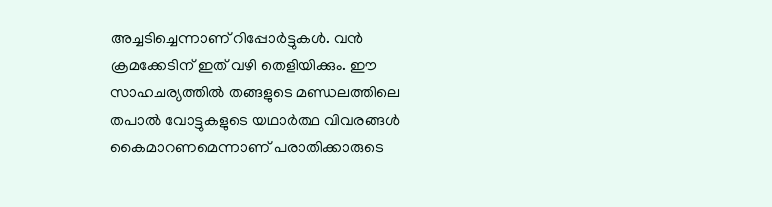അച്ചടിച്ചെന്നാണ് റിപ്പോര്‍ട്ടുകള്‍. വന്‍ ക്രമക്കേടിന് ഇത് വഴി തെളിയിക്കും. ഈ സാഹചര്യത്തില്‍ തങ്ങളുടെ മണ്ഡലത്തിലെ തപാല്‍ വോട്ടുകളുടെ യഥാര്‍ത്ഥ വിവരങ്ങള്‍ കൈമാറണമെന്നാണ് പരാതിക്കാരുടെ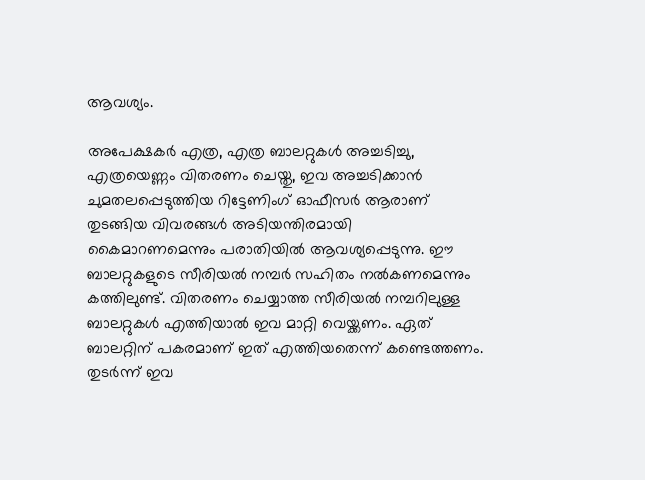ആവശ്യം.

അപേക്ഷകര്‍ എത്ര, എത്ര ബാലറ്റുകള്‍ അച്ചടിച്ചു, എത്രയെണ്ണം വിതരണം ചെയ്തു, ഇവ അച്ചടിക്കാന്‍ ചുമതലപ്പെടുത്തിയ റിട്ടേണിംഗ് ഓഫീസര്‍ ആരാണ് തുടങ്ങിയ വിവരങ്ങള്‍ അടിയന്തിരമായി കൈമാറണമെന്നും പരാതിയിൽ ആവശ്യപ്പെടുന്നു. ഈ ബാലറ്റുകളുടെ സീരിയല്‍ നമ്പര്‍ സഹിതം നല്‍കണമെന്നും കത്തിലുണ്ട്. വിതരണം ചെയ്യാത്ത സീരിയല്‍ നമ്പറിലുള്ള ബാലറ്റുകള്‍ എത്തിയാല്‍ ഇവ മാറ്റി വെയ്ക്കണം. ഏത് ബാലറ്റിന് പകരമാണ് ഇത് എത്തിയതെന്ന് കണ്ടെത്തണം. തുടര്‍ന്ന് ഇവ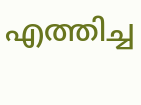എത്തിച്ച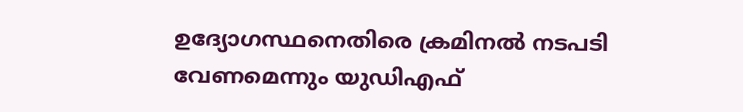ഉദ്യോഗസ്ഥനെതിരെ ക്രമിനല്‍ നടപടി വേണമെന്നും യുഡിഎഫ്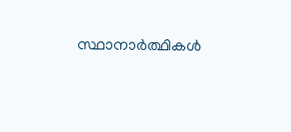സ്ഥാനാർത്ഥികൾ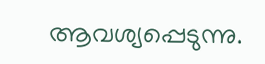ആവശ്യപ്പെടുന്നു.